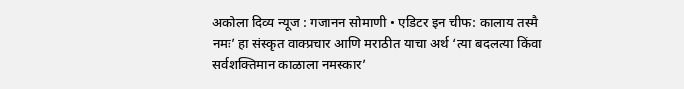अकोला दिव्य न्यूज : गजानन सोमाणी • एडिटर इन चीफ: कालाय तस्मै नमः’ हा संस्कृत वाक्प्रचार आणि मराठीत याचा अर्थ ‘त्या बदलत्या किंवा सर्वशक्तिमान काळाला नमस्कार’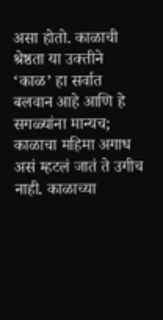असा होतो. काळाची श्रेष्ठता या उक्तीने ‘काळ’ हा सर्वात बलवान आहे आणि हे सगळ्यांना मान्यच; काळाचा महिमा अगाध असं म्हटलं जातं ते उगीच नाही. काळाच्या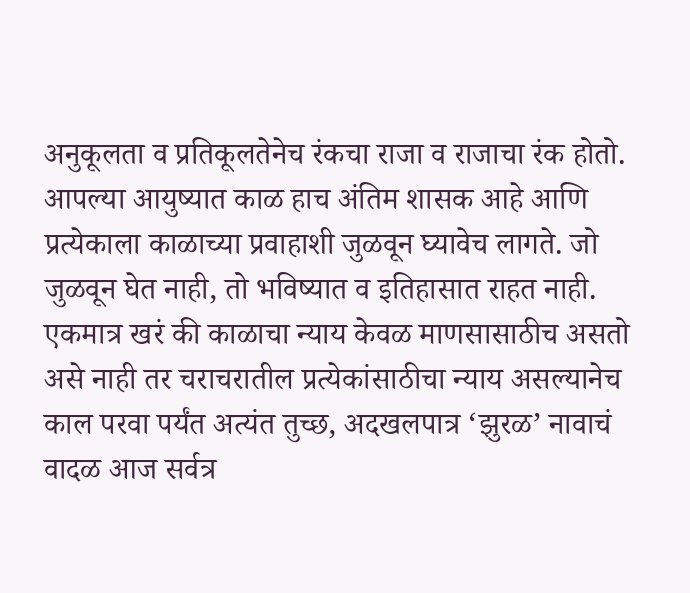अनुकूलता व प्रतिकूलतेनेच रंकचा राजा व राजाचा रंक होतो. आपल्या आयुष्यात काळ हाच अंतिम शासक आहे आणि प्रत्येकाला काळाच्या प्रवाहाशी जुळवून घ्यावेच लागते. जो जुळवून घेत नाही, तो भविष्यात व इतिहासात राहत नाही. एकमात्र खरं की काळाचा न्याय केवळ माणसासाठीच असतो असे नाही तर चराचरातील प्रत्येकांसाठीचा न्याय असल्यानेच काल परवा पर्यंत अत्यंत तुच्छ, अदखलपात्र ‘झुरळ’ नावाचं वादळ आज सर्वत्र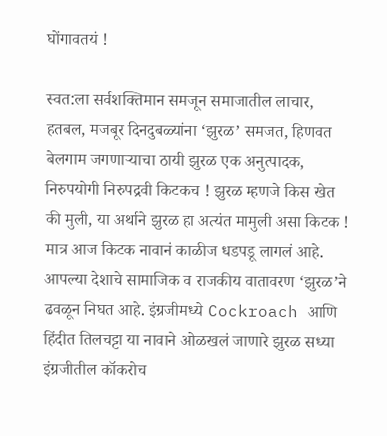घोंगावतयं !

स्वत:ला सर्वशक्तिमान समजून समाजातील लाचार, हतबल, मजबूर दिनदुबळ्यांना ‘झुरळ’ समजत, हिणवत बेलगाम जगणाऱ्याचा ठायी झुरळ एक अनुत्पादक, निरुपयोगी निरुपद्रवी किटकच ! झुरळ म्हणजे किस खेत की मुली, या अर्थाने झुरळ हा अत्यंत मामुली असा किटक ! मात्र आज किटक नावानं काळीज धडपडू लागलं आहे. आपल्या देशाचे सामाजिक व राजकीय वातावरण ‘झुरळ’ने ढवळून निघत आहे. इंग्रजीमध्ये Cockroach आणि हिंदीत तिलचट्टा या नावाने ओळखलं जाणारे झुरळ सध्या इंग्रजीतील कॉकरोच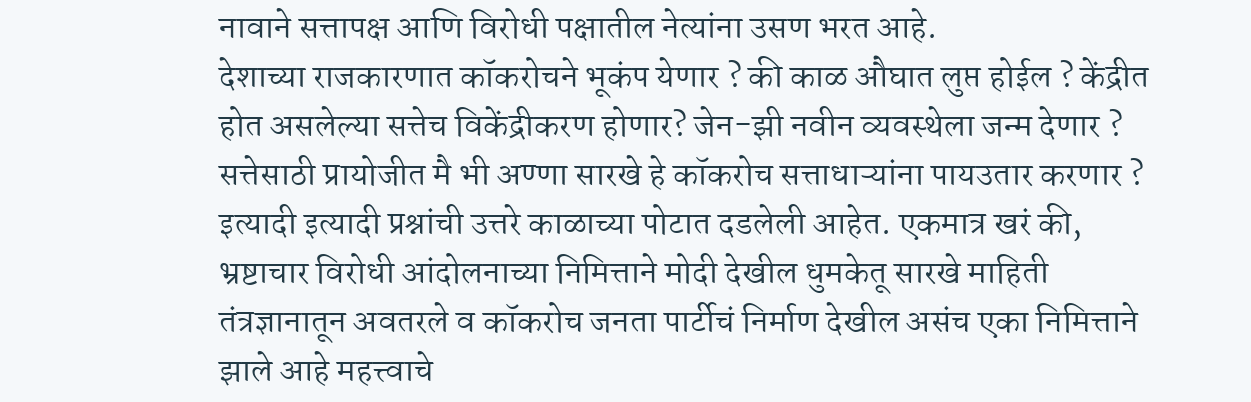नावाने सत्तापक्ष आणि विरोधी पक्षातील नेत्यांना उसण भरत आहे.
देशाच्या राजकारणात कॉकरोचने भूकंप येणार ? की काळ औघात लुप्त होईल ? केंद्रीत होत असलेल्या सत्तेच विकेंद्रीकरण होणार? जेन-झी नवीन व्यवस्थेला जन्म देणार ? सत्तेसाठी प्रायोजीत मै भी अण्णा सारखे हे कॉकरोच सत्ताधाऱ्यांना पायउतार करणार ? इत्यादी इत्यादी प्रश्नांची उत्तरे काळाच्या पोटात दडलेली आहेत. एकमात्र खरं की, भ्रष्टाचार विरोधी आंदोलनाच्या निमित्ताने मोदी देखील धुमकेतू सारखे माहिती तंत्रज्ञानातून अवतरले व कॉकरोच जनता पार्टीचं निर्माण देखील असंच एका निमित्ताने झाले आहे महत्त्वाचे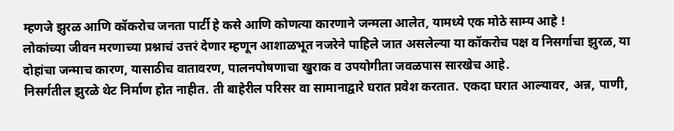म्हणजे झुरळ आणि कॉकरोच जनता पार्टी हे कसे आणि कोणत्या कारणाने जन्मला आलेत, यामध्ये एक मोठे साम्य आहे !
लोकांच्या जीवन मरणाच्या प्रश्नाचं उत्तरं देणार म्हणून आशाळभूत नजरेने पाहिले जात असलेल्या या कॉकरोच पक्ष व निसर्गाचा झुरळ, या दोहांचा जन्माच कारण, यासाठीच वातावरण, पालनपोषणाचा खुराक व उपयोगीता जवळपास सारखेच आहे.
निसर्गतील झुरळे थेट निर्माण होत नाहीत. ती बाहेरील परिसर वा सामानाद्वारे घरात प्रवेश करतात. एकदा घरात आल्यावर, अन्न, पाणी,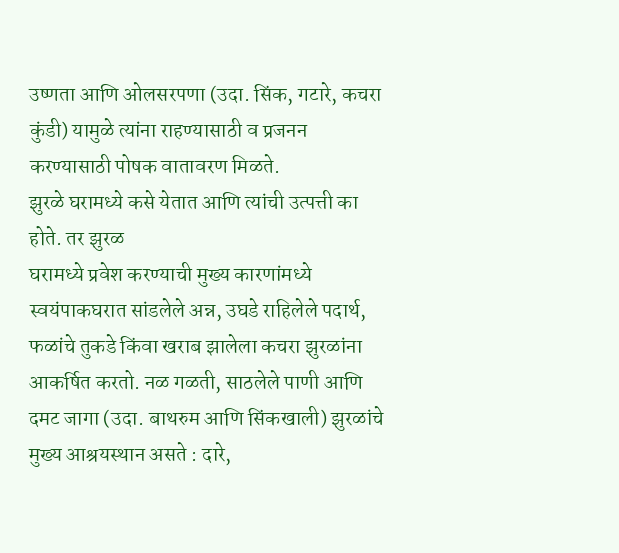उष्णता आणि ओलसरपणा (उदा. सिंक, गटारे, कचरा कुंडी) यामुळे त्यांना राहण्यासाठी व प्रजनन करण्यासाठी पोषक वातावरण मिळते.
झुरळे घरामध्ये कसे येतात आणि त्यांची उत्पत्ती का होते. तर झुरळ
घरामध्ये प्रवेश करण्याची मुख्य कारणांमध्ये स्वयंपाकघरात सांडलेले अन्न, उघडे राहिलेले पदार्थ, फळांचे तुकडे किंवा खराब झालेला कचरा झुरळांना आकर्षित करतो. नळ गळती, साठलेले पाणी आणि दमट जागा (उदा. बाथरुम आणि सिंकखाली) झुरळांचे मुख्य आश्रयस्थान असते : दारे,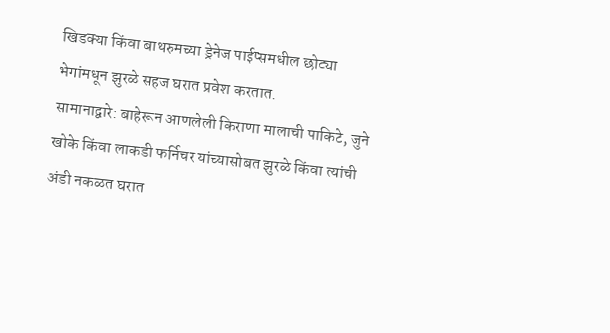खिडक्या किंवा बाथरुमच्या ड्रेनेज पाईप्समधील छोट्या भेगांमधून झुरळे सहज घरात प्रवेश करतात.
सामानाद्वारे: बाहेरून आणलेली किराणा मालाची पाकिटे, जुने खोके किंवा लाकडी फर्निचर यांच्यासोबत झुरळे किंवा त्यांची अंडी नकळत घरात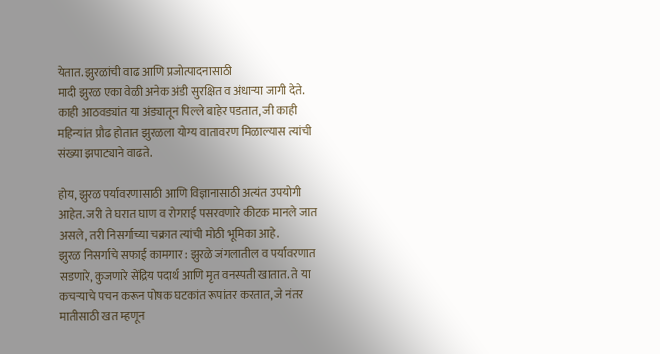येतात. झुरळांची वाढ आणि प्रजोत्पादनासाठी
मादी झुरळ एका वेळी अनेक अंडी सुरक्षित व अंधाऱ्या जागी देते. काही आठवड्यांत या अंड्यातून पिल्ले बाहेर पडतात, जी काही महिन्यांत प्रौढ होतात झुरळला योग्य वातावरण मिळाल्यास त्यांची संख्या झपाट्याने वाढते.

होय, झुरळ पर्यावरणासाठी आणि विज्ञानासाठी अत्यंत उपयोगी आहेत. जरी ते घरात घाण व रोगराई पसरवणारे कीटक मानले जात असले, तरी निसर्गाच्या चक्रात त्यांची मोठी भूमिका आहे.
झुरळ निसर्गाचे सफाई कामगार : झुरळे जंगलातील व पर्यावरणात सडणारे, कुजणारे सेंद्रिय पदार्थ आणि मृत वनस्पती खातात. ते या कचऱ्याचे पचन करून पोषक घटकांत रूपांतर करतात, जे नंतर मातीसाठी खत म्हणून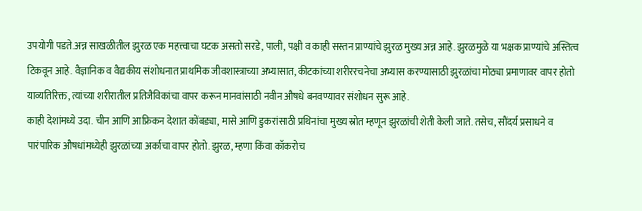उपयोगी पडते.अन्न साखळीतील झुरळ एक महत्त्वाचा घटक असतो सरडे, पाली, पक्षी व काही सस्तन प्राण्यांचे झुरळ मुख्य अन्न आहे. झुरळमुळे या भक्षक प्राण्यांचे अस्तित्व टिकवून आहे. वैज्ञानिक व वैद्यकीय संशोधनात प्राथमिक जीवशास्त्राच्या अभ्यासात, कीटकांच्या शरीररचनेचा अभ्यास करण्यासाठी झुरळांचा मोठ्या प्रमाणावर वापर होतो याव्यतिरिक्त, त्यांच्या शरीरातील प्रतिजैविकांचा वापर करून मानवांसाठी नवीन औषधे बनवण्यावर संशोधन सुरू आहे.
काही देशांमध्ये उदा. चीन आणि आफ्रिकन देशात कोंबड्या, मासे आणि डुकरांसाठी प्रथिनांचा मुख्य स्रोत म्हणून झुरळांची शेती केली जाते. तसेच, सौंदर्य प्रसाधने व पारंपारिक औषधांमध्येही झुरळांच्या अर्काचा वापर होतो. झुरळ, म्हणा किंवा कॉकरोच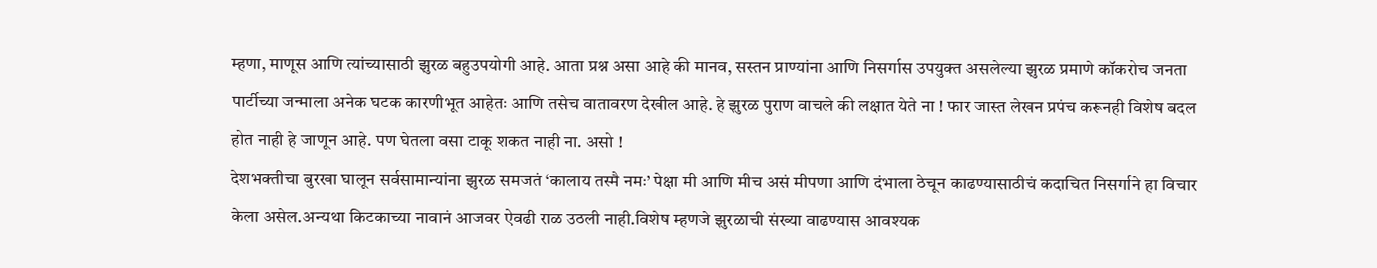म्हणा, माणूस आणि त्यांच्यासाठी झुरळ बहुउपयोगी आहे. आता प्रश्न असा आहे की मानव, सस्तन प्राण्यांना आणि निसर्गास उपयुक्त असलेल्या झुरळ प्रमाणे कॉकरोच जनता पार्टीच्या जन्माला अनेक घटक कारणीभूत आहेतः आणि तसेच वातावरण देखील आहे. हे झुरळ पुराण वाचले की लक्षात येते ना ! फार जास्त लेखन प्रपंच करूनही विशेष बदल होत नाही हे जाणून आहे. पण घेतला वसा टाकू शकत नाही ना. असो !
देशभक्तीचा बुरखा घालून सर्वसामान्यांना झुरळ समजतं ‘कालाय तस्मै नमः’ पेक्षा मी आणि मीच असं मीपणा आणि दंभाला ठेचून काढण्यासाठीचं कदाचित निसर्गाने हा विचार केला असेल.अन्यथा किटकाच्या नावानं आजवर ऐवढी राळ उठली नाही.विशेष म्हणजे झुरळाची संख्या वाढण्यास आवश्यक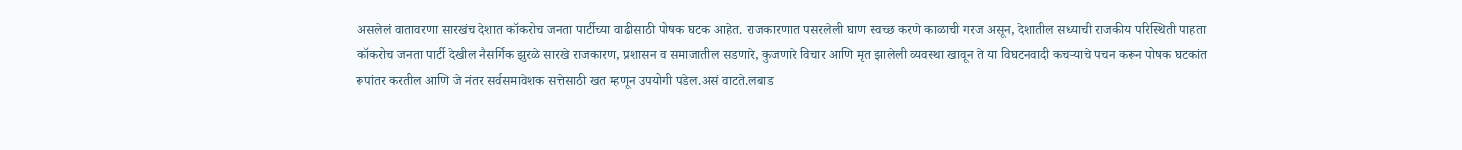असलेलं वातावरणा सारखंच देशात कॉकरोच जनता पार्टीच्या वाढीसाठी पोषक घटक आहेत. राजकारणात पसरलेली घाण स्वच्छ करणे काळाची गरज असून, देशातील सध्याची राजकीय परिस्थिती पाहता कॉकरोच जनता पार्टी देखील नैसर्गिक झुरळे सारखे राजकारण, प्रशासन व समाजातील सडणारे, कुजणारे विचार आणि मृत झालेली व्यवस्था खावून ते या विघटनवादी कचऱ्याचे पचन करून पोषक घटकांत रूपांतर करतील आणि जे नंतर सर्वसमावेशक सत्तेसाठी खत म्हणून उपयोगी पडेल.असं वाटते.लबाड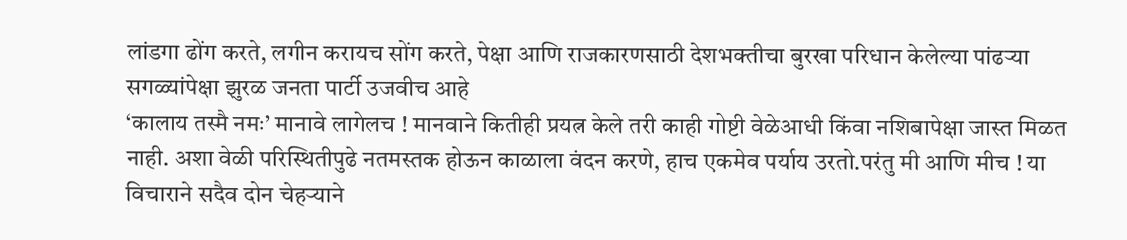लांडगा ढोंग करते, लगीन करायच सोंग करते, पेक्षा आणि राजकारणसाठी देशभक्तीचा बुरखा परिधान केलेल्या पांढऱ्या सगळ्यांपेक्षा झुरळ जनता पार्टी उजवीच आहे
‘कालाय तस्मै नमः’ मानावे लागेलच ! मानवाने कितीही प्रयत्न केले तरी काही गोष्टी वेळेआधी किंवा नशिबापेक्षा जास्त मिळत नाही. अशा वेळी परिस्थितीपुढे नतमस्तक होऊन काळाला वंदन करणे, हाच एकमेव पर्याय उरतो.परंतु मी आणि मीच ! या विचाराने सदैव दोन चेहऱ्याने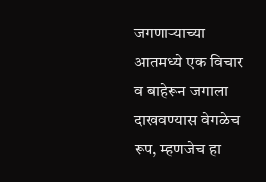जगणाऱ्याच्या आतमध्ये एक विचार व बाहेरून जगाला दाखवण्यास वेगळेच रूप, म्हणजेच हा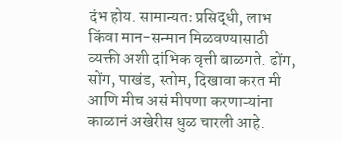दंभ होय. सामान्यतः प्रसिद्धी, लाभ किंवा मान-सन्मान मिळवण्यासाठी व्यक्ती अशी दांभिक वृत्ती बाळगते. ढोंग, सोंग, पाखंड, स्तोम, दिखावा करत मी आणि मीच असं मीपणा करणाऱ्यांना काळानं अखेरीस धुळ चारली आहे.